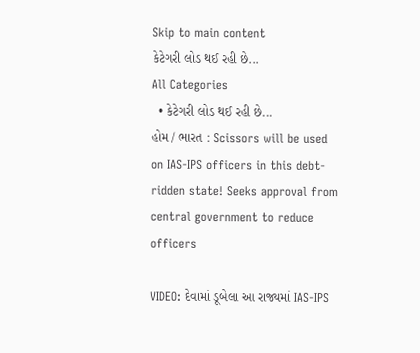Skip to main content
કેટેગરી લોડ થઈ રહી છે...
All Categories
  • કેટેગરી લોડ થઈ રહી છે...
હોમ / ભારત : Scissors will be used on IAS-IPS officers in this debt-ridden state! Seeks approval from central government to reduce officers

VIDEO: દેવામાં ડૂબેલા આ રાજ્યમાં IAS-IPS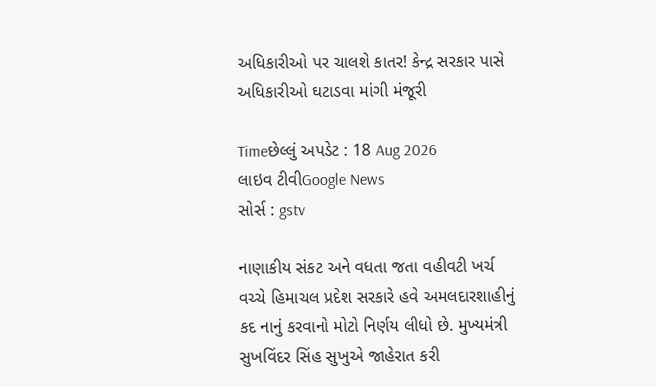અધિકારીઓ પર ચાલશે કાતર! કેન્દ્ર સરકાર પાસે અધિકારીઓ ઘટાડવા માંગી મંજૂરી

Timeછેલ્લું અપડેટ : 18 Aug 2026
લાઇવ ટીવીGoogle News
સોર્સ : gstv

નાણાકીય સંકટ અને વધતા જતા વહીવટી ખર્ચ વચ્ચે હિમાચલ પ્રદેશ સરકારે હવે અમલદારશાહીનું કદ નાનું કરવાનો મોટો નિર્ણય લીધો છે. મુખ્યમંત્રી સુખવિંદર સિંહ સુખુએ જાહેરાત કરી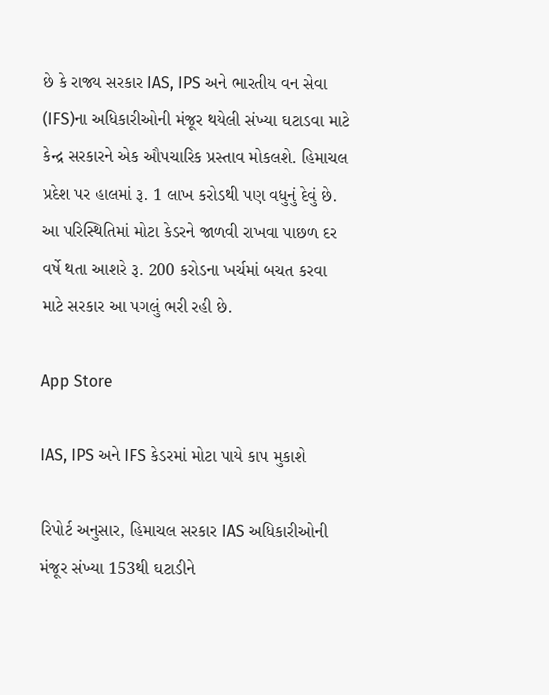છે કે રાજ્ય સરકાર IAS, IPS અને ભારતીય વન સેવા (IFS)ના અધિકારીઓની મંજૂર થયેલી સંખ્યા ઘટાડવા માટે કેન્દ્ર સરકારને એક ઔપચારિક પ્રસ્તાવ મોકલશે. હિમાચલ પ્રદેશ પર હાલમાં રૂ. 1 લાખ કરોડથી પણ વધુનું દેવું છે. આ પરિસ્થિતિમાં મોટા કેડરને જાળવી રાખવા પાછળ દર વર્ષે થતા આશરે રૂ. 200 કરોડના ખર્ચમાં બચત કરવા માટે સરકાર આ પગલું ભરી રહી છે.

App Store

IAS, IPS અને IFS કેડરમાં મોટા પાયે કાપ મુકાશે

રિપોર્ટ અનુસાર, હિમાચલ સરકાર IAS અધિકારીઓની મંજૂર સંખ્યા 153થી ઘટાડીને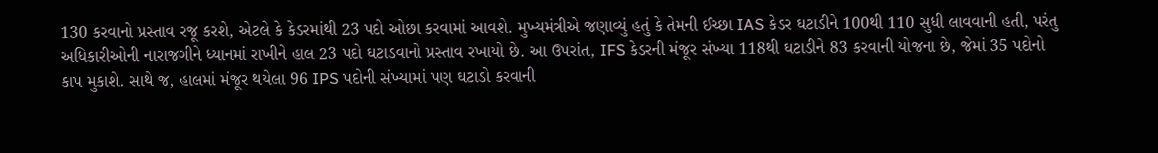130 કરવાનો પ્રસ્તાવ રજૂ કરશે, એટલે કે કેડરમાંથી 23 પદો ઓછા કરવામાં આવશે. મુખ્યમંત્રીએ જણાવ્યું હતું કે તેમની ઈચ્છા IAS કેડર ઘટાડીને 100થી 110 સુધી લાવવાની હતી, પરંતુ અધિકારીઓની નારાજગીને ધ્યાનમાં રાખીને હાલ 23 પદો ઘટાડવાનો પ્રસ્તાવ રખાયો છે. આ ઉપરાંત, IFS કેડરની મંજૂર સંખ્યા 118થી ઘટાડીને 83 કરવાની યોજના છે, જેમાં 35 પદોનો કાપ મુકાશે. સાથે જ, હાલમાં મંજૂર થયેલા 96 IPS પદોની સંખ્યામાં પણ ઘટાડો કરવાની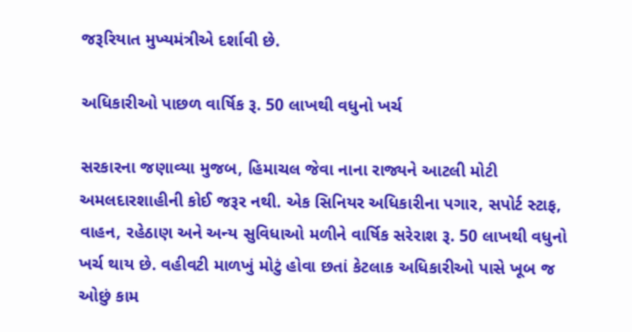જરૂરિયાત મુખ્યમંત્રીએ દર્શાવી છે.

અધિકારીઓ પાછળ વાર્ષિક રૂ. 50 લાખથી વધુનો ખર્ચ

સરકારના જણાવ્યા મુજબ, હિમાચલ જેવા નાના રાજ્યને આટલી મોટી અમલદારશાહીની કોઈ જરૂર નથી. એક સિનિયર અધિકારીના પગાર, સપોર્ટ સ્ટાફ, વાહન, રહેઠાણ અને અન્ય સુવિધાઓ મળીને વાર્ષિક સરેરાશ રૂ. 50 લાખથી વધુનો ખર્ચ થાય છે. વહીવટી માળખું મોટું હોવા છતાં કેટલાક અધિકારીઓ પાસે ખૂબ જ ઓછું કામ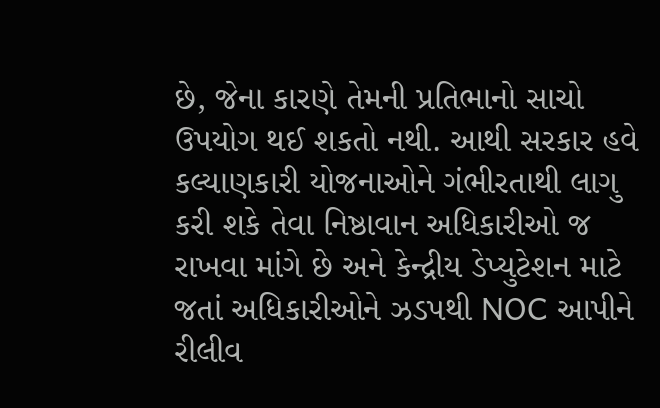છે, જેના કારણે તેમની પ્રતિભાનો સાચો ઉપયોગ થઈ શકતો નથી. આથી સરકાર હવે કલ્યાણકારી યોજનાઓને ગંભીરતાથી લાગુ કરી શકે તેવા નિષ્ઠાવાન અધિકારીઓ જ રાખવા માંગે છે અને કેન્દ્રીય ડેપ્યુટેશન માટે જતાં અધિકારીઓને ઝડપથી NOC આપીને રીલીવ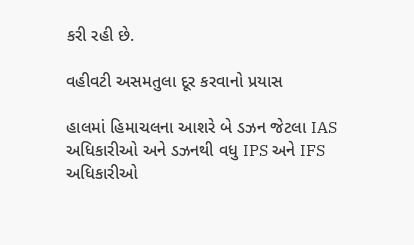કરી રહી છે.

વહીવટી અસમતુલા દૂર કરવાનો પ્રયાસ

હાલમાં હિમાચલના આશરે બે ડઝન જેટલા IAS અધિકારીઓ અને ડઝનથી વધુ IPS અને IFS અધિકારીઓ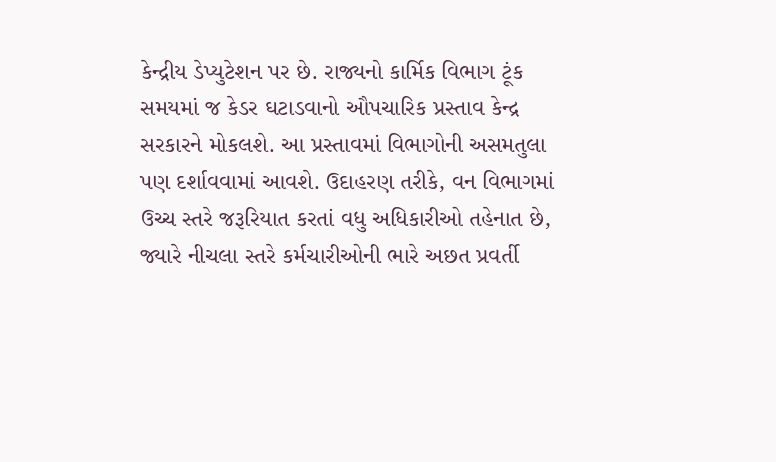કેન્દ્રીય ડેપ્યુટેશન પર છે. રાજ્યનો કાર્મિક વિભાગ ટૂંક સમયમાં જ કેડર ઘટાડવાનો ઔપચારિક પ્રસ્તાવ કેન્દ્ર સરકારને મોકલશે. આ પ્રસ્તાવમાં વિભાગોની અસમતુલા પણ દર્શાવવામાં આવશે. ઉદાહરણ તરીકે, વન વિભાગમાં ઉચ્ચ સ્તરે જરૂરિયાત કરતાં વધુ અધિકારીઓ તહેનાત છે, જ્યારે નીચલા સ્તરે કર્મચારીઓની ભારે અછત પ્રવર્તી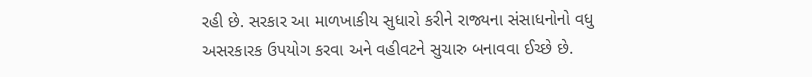રહી છે. સરકાર આ માળખાકીય સુધારો કરીને રાજ્યના સંસાધનોનો વધુ અસરકારક ઉપયોગ કરવા અને વહીવટને સુચારુ બનાવવા ઈચ્છે છે.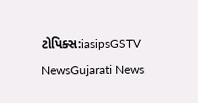ટોપિક્સ:iasipsGSTV NewsGujarati News